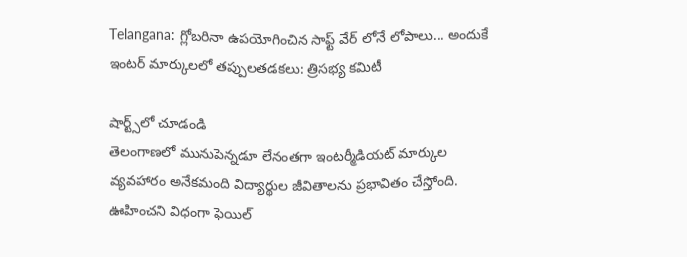Telangana: గ్లోబరినా ఉపయోగించిన సాఫ్ట్ వేర్ లోనే లోపాలు... అందుకే ఇంటర్ మార్కులలో తప్పులతడకలు: త్రిసభ్య కమిటీ

షార్ట్స్‌లో చూడండి
తెలంగాణలో మునుపెన్నడూ లేనంతగా ఇంటర్మీడియట్ మార్కుల వ్యవహారం అనేకమంది విద్యార్థుల జీవితాలను ప్రభావితం చేస్తోంది. ఊహించని విధంగా ఫెయిల్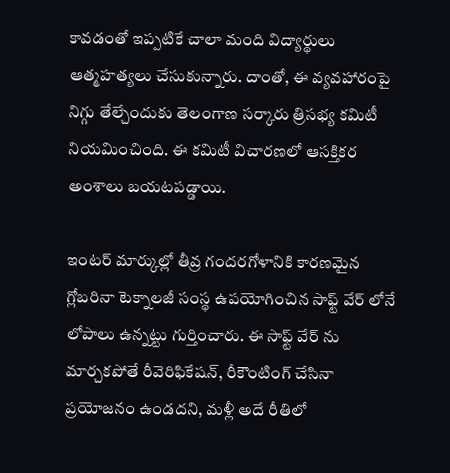కావడంతో ఇప్పటికే చాలా మంది విద్యార్థులు ఆత్మహత్యలు చేసుకున్నారు. దాంతో, ఈ వ్యవహారంపై నిగ్గు తేల్చేందుకు తెలంగాణ సర్కారు త్రిసభ్య కమిటీ నియమించింది. ఈ కమిటీ విచారణలో ఆసక్తికర అంశాలు బయటపడ్డాయి.

ఇంటర్ మార్కుల్లో తీవ్ర గందరగోళానికి కారణమైన గ్లోబరినా టెక్నాలజీ సంస్థ ఉపయోగించిన సాఫ్ట్ వేర్ లోనే లోపాలు ఉన్నట్టు గుర్తించారు. ఈ సాఫ్ట్ వేర్ ను మార్చకపోతే రీవెరిఫికేషన్, రీకౌంటింగ్ చేసినా ప్రయోజనం ఉండదని, మళ్లీ అదే రీతిలో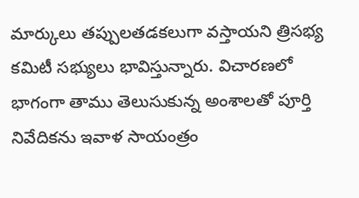మార్కులు తప్పులతడకలుగా వస్తాయని త్రిసభ్య కమిటీ సభ్యులు భావిస్తున్నారు. విచారణలో భాగంగా తాము తెలుసుకున్న అంశాలతో పూర్తి నివేదికను ఇవాళ సాయంత్రం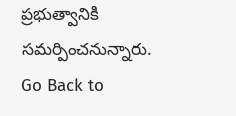ప్రభుత్వానికి సమర్పించనున్నారు.
Go Back to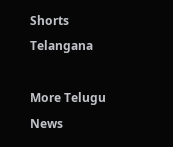Shorts
Telangana

More Telugu News